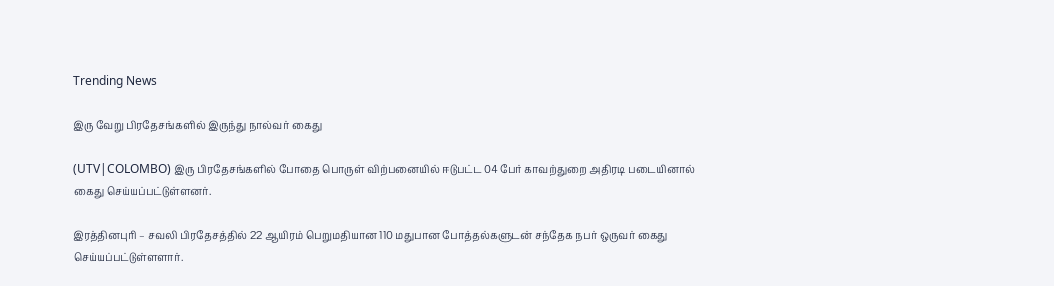Trending News

இரு வேறு பிரதேசங்களில் இருந்து நால்வர் கைது

(UTV|COLOMBO) இரு பிரதேசங்களில் போதை பொருள் விற்பனையில் ஈடுபட்ட 04 பேர் காவற்துறை அதிரடி படையினால் கைது செய்யப்பட்டுள்ளனர்.

இரத்தினபுரி – சவலி பிரதேசத்தில் 22 ஆயிரம் பெறுமதியான 110 மதுபான போத்தல்களுடன் சந்தேக நபர் ஒருவர் கைது செய்யப்பட்டுள்ளளார்.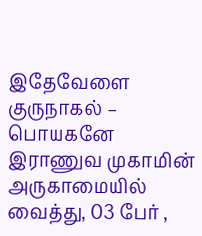இதேவேளை குருநாகல் – பொயகனே இராணுவ முகாமின் அருகாமையில் வைத்து, 03 பேர் ,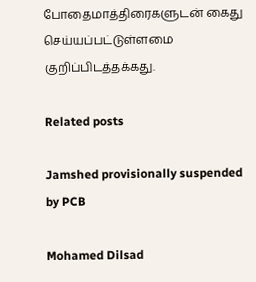போதைமாத்திரைகளுடன் கைது செய்யப்பட்டுள்ளமை குறிப்பிடத்தக்கது.

Related posts

Jamshed provisionally suspended by PCB

Mohamed Dilsad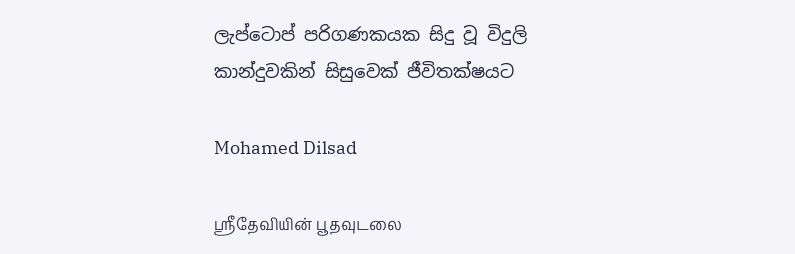ලැප්ටොප් පරිගණකයක සිදු වූ විදුලි කාන්දුවකින් සිසුවෙක් ජීවිතක්ෂයට

Mohamed Dilsad

ஶ்ரீதேவியின் பூதவுடலை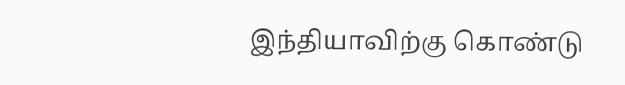இந்தியாவிற்கு கொண்டு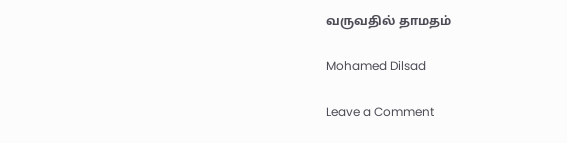வருவதில் தாமதம்

Mohamed Dilsad

Leave a Comment